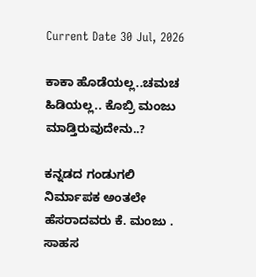Current Date 30 Jul, 2026

ಕಾಕಾ ಹೊಡೆಯಲ್ಲ..ಚಮಚ ಹಿಡಿಯಲ್ಲ.. ಕೊಬ್ರಿ ಮಂಜು ಮಾಡ್ತಿರುವುದೇನು..?

ಕನ್ನಡದ ಗಂಡುಗಲಿ ನಿರ್ಮಾಪಕ ಅಂತಲೇ ಹೆಸರಾದವರು ಕೆ. ಮಂಜು . ಸಾಹಸ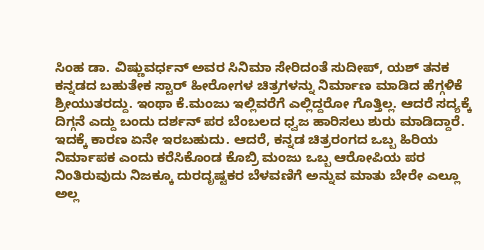ಸಿಂಹ ಡಾ. ವಿಷ್ಣುವರ್ಧನ್ ಅವರ ಸಿನಿಮಾ ಸೇರಿದಂತೆ ಸುದೀಪ್‌, ಯಶ್ ತನಕ ಕನ್ನಡದ ಬಹುತೇಕ ಸ್ಟಾರ್ ಹೀರೋಗಳ ಚಿತ್ರಗಳನ್ನು ನಿರ್ಮಾಣ ಮಾಡಿದ ಹೆಗ್ಗಳಿಕೆ ಶ್ರೀಯುತರದ್ದು. ಇಂಥಾ ಕೆ.ಮಂಜು ಇಲ್ಲಿವರೆಗೆ ಎಲ್ಲಿದ್ದರೋ ಗೊತ್ತಿಲ್ಲ. ಆದರೆ ಸದ್ಯಕ್ಕೆ ದಿಗ್ಗನೆ ಎದ್ದು ಬಂದು ದರ್ಶನ್ ಪರ ಬೆಂಬಲದ ಧ್ವಜ ಹಾರಿಸಲು ಶುರು ಮಾಡಿದ್ದಾರೆ. ಇದಕ್ಕೆ ಕಾರಣ ಏನೇ ಇರಬಹುದು. ಆದರೆ, ಕನ್ನಡ ಚಿತ್ರರಂಗದ ಒಬ್ಬ ಹಿರಿಯ ನಿರ್ಮಾಪಕ ಎಂದು ಕರೆಸಿಕೊಂಡ ಕೊಬ್ರಿ ಮಂಜು ಒಬ್ಬ ಆರೋಪಿಯ ಪರ ನಿಂತಿರುವುದು ನಿಜಕ್ಕೂ ದುರದೃಷ್ಟಕರ ಬೆಳವಣಿಗೆ ಅನ್ನುವ ಮಾತು ಬೇರೇ ಎಲ್ಲೂ ಅಲ್ಲ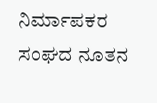ನಿರ್ಮಾಪಕರ ಸಂಘದ ನೂತನ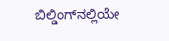ಬಿಲ್ಡಿಂಗ್‌ನಲ್ಲಿಯೇ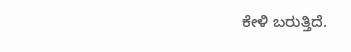ಕೇಳಿ ಬರುತ್ತಿದೆ.